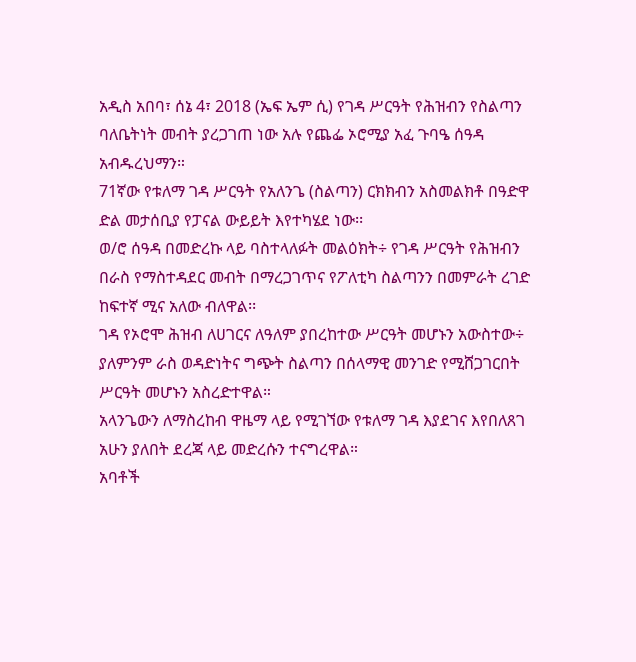አዲስ አበባ፣ ሰኔ 4፣ 2018 (ኤፍ ኤም ሲ) የገዳ ሥርዓት የሕዝብን የስልጣን ባለቤትነት መብት ያረጋገጠ ነው አሉ የጨፌ ኦሮሚያ አፈ ጉባዔ ሰዓዳ አብዱረህማን።
71ኛው የቱለማ ገዳ ሥርዓት የአለንጌ (ስልጣን) ርክክብን አስመልክቶ በዓድዋ ድል መታሰቢያ የፓናል ውይይት እየተካሄደ ነው፡፡
ወ/ሮ ሰዓዳ በመድረኩ ላይ ባስተላለፉት መልዕክት÷ የገዳ ሥርዓት የሕዝብን በራስ የማስተዳደር መብት በማረጋገጥና የፖለቲካ ስልጣንን በመምራት ረገድ ከፍተኛ ሚና አለው ብለዋል፡፡
ገዳ የኦሮሞ ሕዝብ ለሀገርና ለዓለም ያበረከተው ሥርዓት መሆኑን አውስተው÷ ያለምንም ራስ ወዳድነትና ግጭት ስልጣን በሰላማዊ መንገድ የሚሸጋገርበት ሥርዓት መሆኑን አስረድተዋል።
አላንጌውን ለማስረከብ ዋዜማ ላይ የሚገኘው የቱለማ ገዳ እያደገና እየበለጸገ አሁን ያለበት ደረጃ ላይ መድረሱን ተናግረዋል።
አባቶች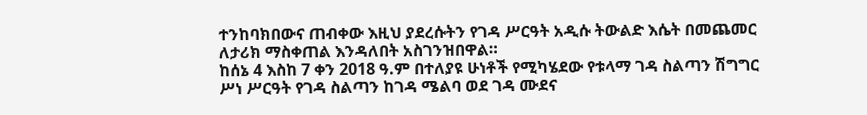ተንከባክበውና ጠብቀው እዚህ ያደረሱትን የገዳ ሥርዓት አዲሱ ትውልድ እሴት በመጨመር ለታሪክ ማስቀጠል እንዳለበት አስገንዝበዋል።
ከሰኔ 4 እስከ 7 ቀን 2018 ዓ.ም በተለያዩ ሁነቶች የሚካሄደው የቱላማ ገዳ ስልጣን ሽግግር ሥነ ሥርዓት የገዳ ስልጣን ከገዳ ሜልባ ወደ ገዳ ሙደና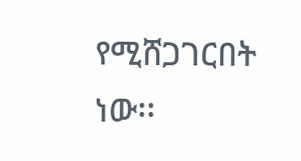የሚሸጋገርበት ነው፡፡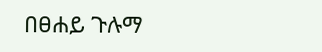በፀሐይ ጉሉማ